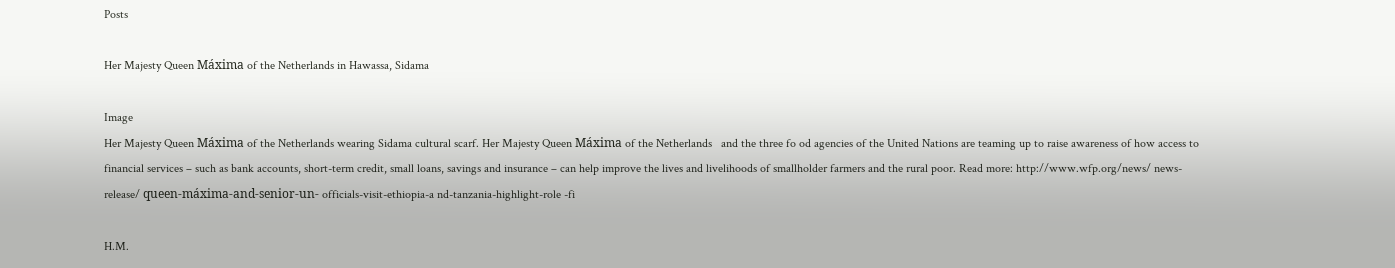Posts

Her Majesty Queen Máxima of the Netherlands in Hawassa, Sidama

Image
Her Majesty Queen Máxima of the Netherlands wearing Sidama cultural scarf. Her Majesty Queen Máxima of the Netherlands   and the three fo od agencies of the United Nations are teaming up to raise awareness of how access to financial services – such as bank accounts, short-term credit, small loans, savings and insurance – can help improve the lives and livelihoods of smallholder farmers and the rural poor. Read more: http://www.wfp.org/news/ news-release/ queen-máxima-and-senior-un- officials-visit-ethiopia-a nd-tanzania-highlight-role -fi

H.M.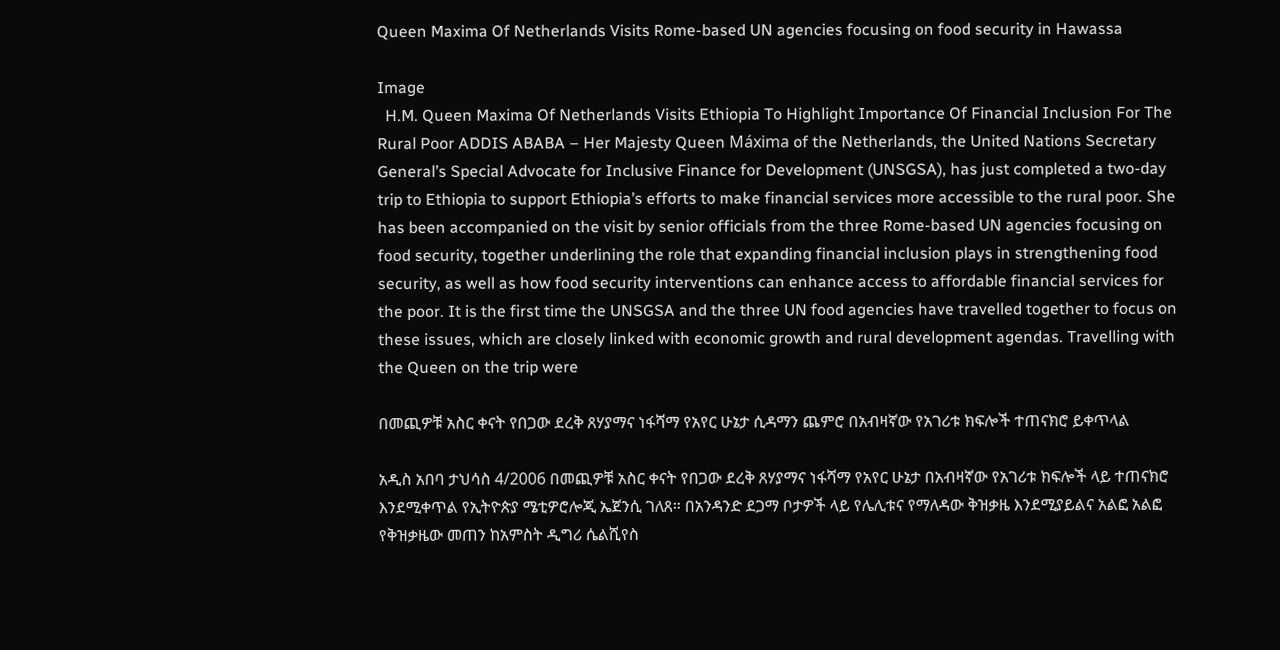Queen Maxima Of Netherlands Visits Rome-based UN agencies focusing on food security in Hawassa

Image
  H.M. Queen Maxima Of Netherlands Visits Ethiopia To Highlight Importance Of Financial Inclusion For The Rural Poor ADDIS ABABA – Her Majesty Queen Máxima of the Netherlands, the United Nations Secretary General’s Special Advocate for Inclusive Finance for Development (UNSGSA), has just completed a two-day trip to Ethiopia to support Ethiopia’s efforts to make financial services more accessible to the rural poor. She has been accompanied on the visit by senior officials from the three Rome-based UN agencies focusing on food security, together underlining the role that expanding financial inclusion plays in strengthening food security, as well as how food security interventions can enhance access to affordable financial services for the poor. It is the first time the UNSGSA and the three UN food agencies have travelled together to focus on these issues, which are closely linked with economic growth and rural development agendas. Travelling with the Queen on the trip were

በመጪዎቹ አስር ቀናት የበጋው ደረቅ ጸሃያማና ነፋሻማ የአየር ሁኔታ ሲዳማን ጨምሮ በአብዛኛው የአገሪቱ ክፍሎች ተጠናክሮ ይቀጥላል

አዲስ አበባ ታህሳስ 4/2006 በመጪዎቹ አስር ቀናት የበጋው ደረቅ ጸሃያማና ነፋሻማ የአየር ሁኔታ በአብዛኛው የአገሪቱ ክፍሎች ላይ ተጠናክሮ እንደሚቀጥል የኢትዮጵያ ሜቲዎሮሎጂ ኤጀንሲ ገለጸ። በአንዳንድ ደጋማ ቦታዎች ላይ የሌሊቱና የማለዳው ቅዝቃዜ እንደሚያይልና አልፎ አልፎ የቅዝቃዜው መጠን ከአምስት ዲግሪ ሴልሺየስ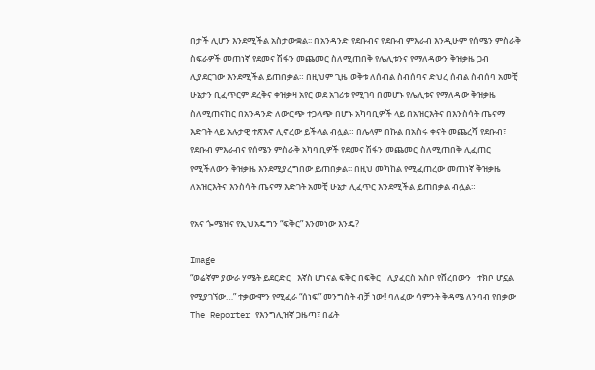በታች ሊሆን እንደሚችል አስታውቋል፡፡ በአንዳንድ የደቡብና የደቡብ ምእራብ እንዲሁም የሰሜን ምስራቅ ስፍራዎች መጠነኛ የደመና ሽፋን መጨመር ስለሚጠበቅ የሌሊቱንና የማለዳውን ቅዝቃዜ ጋብ ሊያደርገው እንደሚችል ይጠበቃል። በዚህም ጊዜ ወቅቱ ለሰብል ስብሰባና ድህረ ሰብል ስብሰባ አመቺ ሁኔታን ቢፈጥርም ደረቅና ቀዝቃዛ አየር ወደ አገሪቱ የሚገባ በመሆኑ የሌሊቱና የማለዳው ቅዝቃዜ ስለሚጠናከር በአንዳንድ ለውርጭ ተጋላጭ በሆኑ አካባቢዎች ላይ በአዝርእትና በእንስሳት ጤናማ እድገት ላይ አሉታዊ ተጽእኖ ሊኖረው ይችላል ብሏል። በሌላም በኩል በአስሩ ቀናት መጨረሻ የደቡብ፣ የደቡብ ምእራብና የሰሜን ምስራቅ አካባቢዎች የደመና ሽፋን መጨመር ስለሚጠበቅ ሊፈጠር የሚችለውን ቅዝቃዜ እንደሚያረግበው ይጠበቃል፡፡ በዚህ መካከል የሚፈጠረው መጠነኛ ቅዝቃዜ ለአዝርእትና እንስሳት ጤናማ እድገት አመቺ ሁኔታ ሊፈጥር እንደሚችል ይጠበቃል ብሏል።

የአና ጐሜዝና የኢህአዴግን “ፍቅር” እንመነው እንዴ?

Image
“ወሬኛም ያውራ ሃሜት ይደርድር   እኛስ ሆነናል ፍቅር በፍቅር   ሊያፈርስ አስቦ የሸረበውን   ተክቦ ሆኗል የሚያገኘው…” ተቃውሞን የሚፈራ “ሰነፍ” መንግስት ብቻ ነው! ባለፈው ሳምንት ቅዳሜ ለንባብ የበቃው The Reporter የእንግሊዝኛ ጋዜጣ፣ በፊት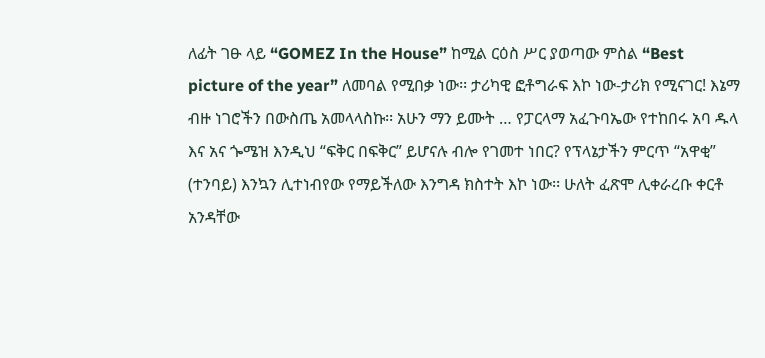ለፊት ገፁ ላይ “GOMEZ In the House” ከሚል ርዕስ ሥር ያወጣው ምስል “Best picture of the year” ለመባል የሚበቃ ነው፡፡ ታሪካዊ ፎቶግራፍ እኮ ነው-ታሪክ የሚናገር! እኔማ ብዙ ነገሮችን በውስጤ አመላላስኩ፡፡ አሁን ማን ይሙት … የፓርላማ አፈጉባኤው የተከበሩ አባ ዱላ እና አና ጐሜዝ እንዲህ “ፍቅር በፍቅር” ይሆናሉ ብሎ የገመተ ነበር? የፕላኔታችን ምርጥ “አዋቂ” (ተንባይ) እንኳን ሊተነብየው የማይችለው እንግዳ ክስተት እኮ ነው፡፡ ሁለት ፈጽሞ ሊቀራረቡ ቀርቶ አንዳቸው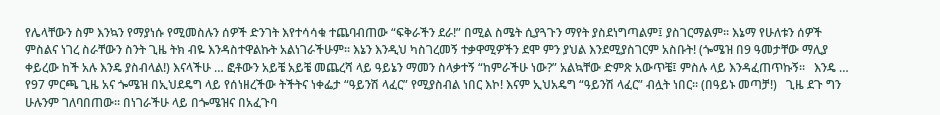የሌላቸውን ስም እንኳን የማያነሱ የሚመስሉን ሰዎች ድንገት እየተሳሳቁ ተጨባብጠው “ፍቅራችን ደራ!” በሚል ስሜት ሲያጓጉን ማየት ያስደነግጣልም፤ ያስገርማልም፡፡ እኔማ የሁለቱን ሰዎች ምስልና ነገረ ስራቸውን ስንት ጊዜ ትክ ብዬ እንዳስተዋልኩት አልነገራችሁም፡፡ እኔን እንዲህ ካስገረመኝ ተቃዋሚዎችን ደሞ ምን ያህል እንደሚያስገርም አስቡት! (ጐሜዝ በ9 ዓመታቸው ማሊያ ቀይረው ከች አሉ እንዴ ያስብላል!) እናላችሁ … ፎቶውን አይቼ አይቼ መጨረሻ ላይ ዓይኔን ማመን ስላቃተኝ “ከምራችሁ ነው?” አልኳቸው ድምጽ አውጥቼ፤ ምስሉ ላይ እንዳፈጠጥኩኝ፡፡   እንዴ … የ97 ምርጫ ጊዜ አና ጐሜዝ በኢህደዴግ ላይ የሰነዘረችው ትችትና ነቀፌታ “ዓይንሽ ላፈር” የሚያስብል ነበር እኮ! እናም ኢህአዴግ “ዓይንሽ ላፈር” ብሏት ነበር፡፡ (በዓይኑ መጣቻ!)   ጊዜ ደጉ ግን ሁሉንም ገለባበጠው፡፡ በነገራችሁ ላይ በጐሜዝና በአፈጉባ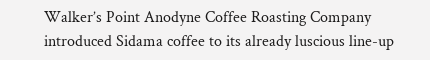Walker’s Point Anodyne Coffee Roasting Company introduced Sidama coffee to its already luscious line-up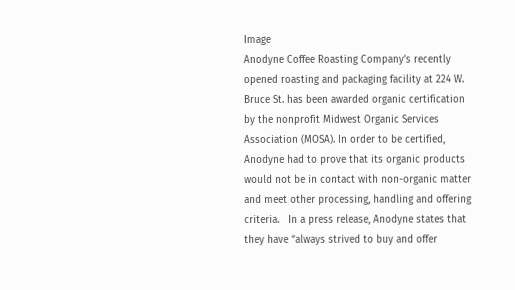Image
Anodyne Coffee Roasting Company’s recently opened roasting and packaging facility at 224 W. Bruce St. has been awarded organic certification by the nonprofit Midwest Organic Services Association (MOSA). In order to be certified, Anodyne had to prove that its organic products would not be in contact with non-organic matter and meet other processing, handling and offering criteria.   In a press release, Anodyne states that they have “always strived to buy and offer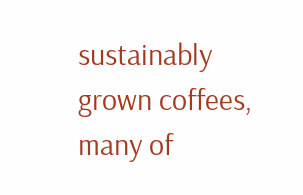sustainably grown coffees, many of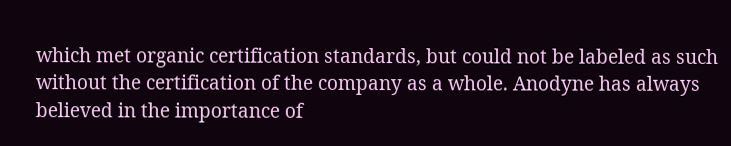which met organic certification standards, but could not be labeled as such without the certification of the company as a whole. Anodyne has always believed in the importance of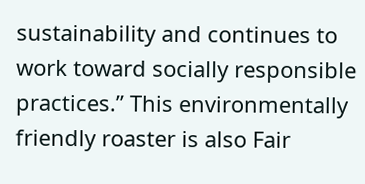sustainability and continues to work toward socially responsible practices.” This environmentally friendly roaster is also Fair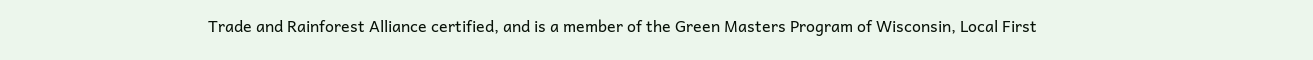Trade and Rainforest Alliance certified, and is a member of the Green Masters Program of Wisconsin, Local First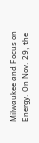Milwaukee and Focus on Energy. On Nov. 29, the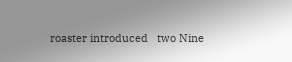roaster introduced   two Nine